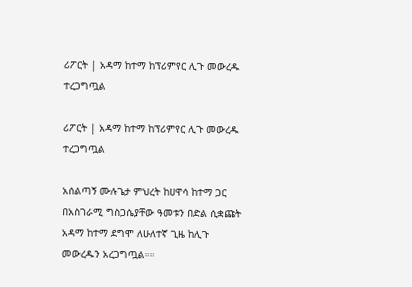ሪፖርት | አዳማ ከተማ ከፕሪምየር ሊጉ መውረዱ ተረጋግጧል

ሪፖርት | አዳማ ከተማ ከፕሪምየር ሊጉ መውረዱ ተረጋግጧል

አሰልጣኝ ሙሉጌታ ምህረት ከሀዋሳ ከተማ ጋር በአስገራሚ ግስጋሴያቸው ዓመቱን በድል ሲቋጩት አዳማ ከተማ ደግሞ ለሁለተኛ ጊዜ ከሊጉ መውረዱን አረጋግጧል።።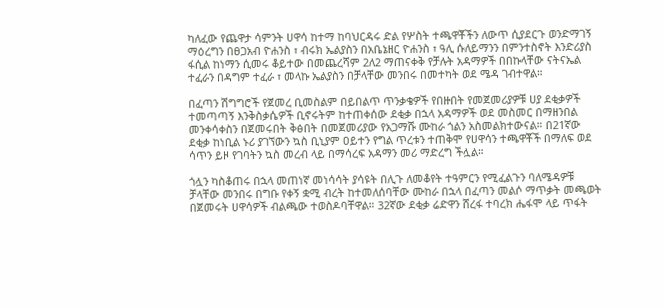ካለፈው የጨዋታ ሳምንት ሀዋሳ ከተማ ከባህርዳሩ ድል የሦስት ተጫዋቾችን ለውጥ ሲያደርጉ ወንድማገኝ ማዕረግን በፀጋአብ ዮሐንስ ፣ ብሩክ ኤልያስን በአቤኔዘር ዮሐንስ ፣ ዓሊ ሱለይማንን በምንተስኖት እንድሪያስ ፋሲል ከነማን ሲመሩ ቆይተው በመጨረሻም 2ለ2 ማጠናቀቅ የቻሉት አዳማዎች በበኩላቸው ናትናኤል ተፈራን በዳግም ተፈራ ፣ መላኩ ኤልያስን በቻላቸው መንበሩ በመተካት ወደ ሜዳ ገብተዋል።

በፈጣን ሽግግሮች የጀመረ ቢመስልም በይበልጥ ጥንቃቄዎች የበዙበት የመጀመሪያዎቹ ሀያ ደቂቃዎች ተመጣጣኝ እንቅስቃሴዎች ቢኖሩትም ከተጠቀሰው ደቂቃ በኋላ አዳማዎች ወደ መስመር በማዘንበል መንቀሳቀስን በጀመሩበት ቅፅበት በመጀመሪያው የአጋማሹ ሙከራ ጎልን አስመልክተውናል። በ21ኛው ደቂቃ ከነቢል ኑሪ ያገኘውን ኳስ ቢኒያም ዐይተን የግል ጥረቱን ተጠቅሞ የሀዋሳን ተጫዋቾች በማለፍ ወደ ሳጥን ይዞ የገባትን ኳስ መረብ ላይ በማሳረፍ አዳማን መሪ ማድረግ ችሏል።

ጎሏን ካስቆጠሩ በኋላ መጠነኛ መነሳሳት ያሳዩት በሊጉ ለመቆየት ተዓምርን የሚፈልጉን ባለሜዳዎቹ ቻላቸው መንበሩ በግቡ የቀኝ ቋሚ ብረት ከተመለሰባቸው ሙከራ በኋላ በፈጣን መልሶ ማጥቃት መጫወት በጀመሩት ሀዋሳዎች ብልጫው ተወስዶባቸዋል። 32ኛው ደቂቃ ሬድዋን ሸረፋ ተባረክ ሔፋሞ ላይ ጥፋት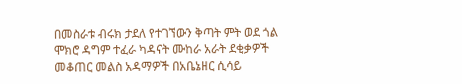በመስራቱ ብሩክ ታደለ የተገኘውን ቅጣት ምት ወደ ጎል ሞክሮ ዳግም ተፈራ ካዳናት ሙከራ አራት ደቂቃዎች መቆጠር መልስ አዳማዎች በአቤኔዘር ሲሳይ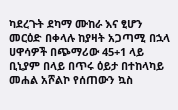ካደረጉት ደካማ ሙከራ እና ፂሆን መርዕድ በቀላሉ ከያዛት አጋጣሚ በኋላ ሀዋሳዎች በጭማሪው 45+1 ላይ ቢኒያም በላይ በጥሩ ዕይታ በተከላካይ መሐል አሾልኮ የሰጠውን ኳስ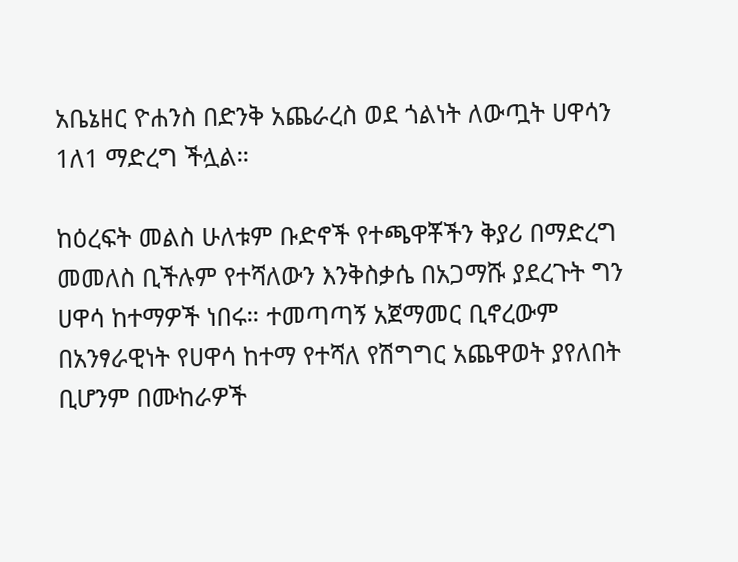አቤኔዘር ዮሐንስ በድንቅ አጨራረስ ወደ ጎልነት ለውጧት ሀዋሳን 1ለ1 ማድረግ ችሏል።

ከዕረፍት መልስ ሁለቱም ቡድኖች የተጫዋቾችን ቅያሪ በማድረግ መመለስ ቢችሉም የተሻለውን እንቅስቃሴ በአጋማሹ ያደረጉት ግን ሀዋሳ ከተማዎች ነበሩ። ተመጣጣኝ አጀማመር ቢኖረውም በአንፃራዊነት የሀዋሳ ከተማ የተሻለ የሽግግር አጨዋወት ያየለበት ቢሆንም በሙከራዎች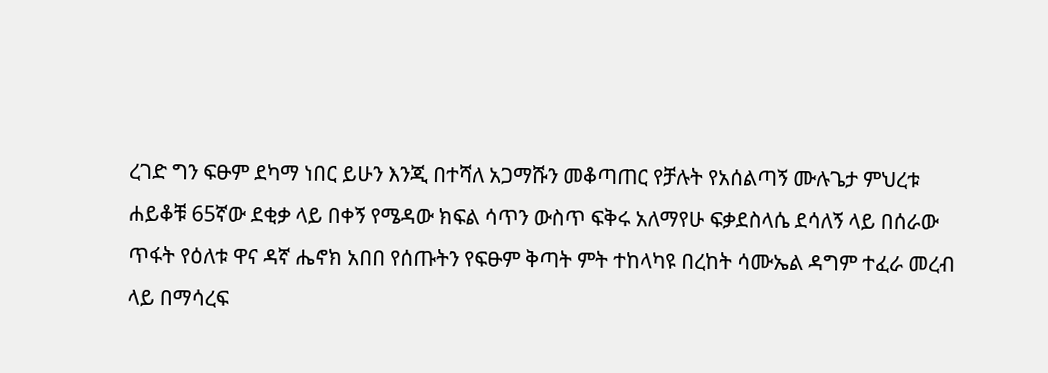ረገድ ግን ፍፁም ደካማ ነበር ይሁን እንጂ በተሻለ አጋማሹን መቆጣጠር የቻሉት የአሰልጣኝ ሙሉጌታ ምህረቱ ሐይቆቹ 65ኛው ደቂቃ ላይ በቀኝ የሜዳው ክፍል ሳጥን ውስጥ ፍቅሩ አለማየሁ ፍቃደስላሴ ደሳለኝ ላይ በሰራው ጥፋት የዕለቱ ዋና ዳኛ ሔኖክ አበበ የሰጡትን የፍፁም ቅጣት ምት ተከላካዩ በረከት ሳሙኤል ዳግም ተፈራ መረብ ላይ በማሳረፍ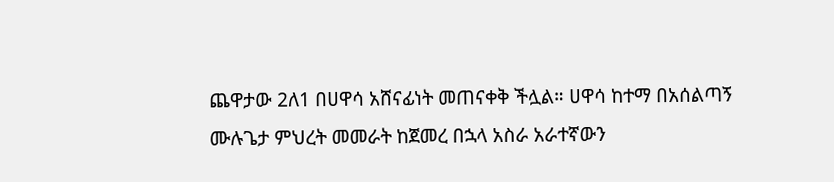ጨዋታው 2ለ1 በሀዋሳ አሸናፊነት መጠናቀቅ ችሏል። ሀዋሳ ከተማ በአሰልጣኝ ሙሉጌታ ምህረት መመራት ከጀመረ በኋላ አስራ አራተኛውን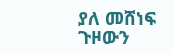ያለ መሸነፍ ጉዞውን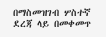በማስመዝገብ ሦስተኛ ደረጃ ላይ በመቀመጥ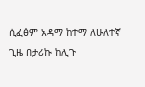ሲፈፅም አዳማ ከተማ ለሁለተኛ ጊዜ በታሪኩ ከሊጉ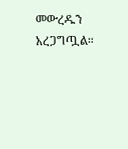መውረዱን አረጋግጧል።